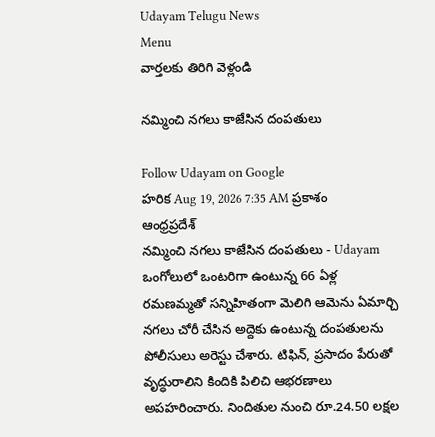Udayam Telugu News
Menu
వార్తలకు తిరిగి వెళ్లండి

నమ్మించి నగలు కాజేసిన దంపతులు

Follow Udayam on Google
హరిక Aug 19, 2026 7:35 AM ప్రకాశం ఆంధ్రప్రదేశ్
నమ్మించి నగలు కాజేసిన దంపతులు - Udayam
ఒంగోలులో ఒంటరిగా ఉంటున్న 66 ఏళ్ల రమణమ్మతో సన్నిహితంగా మెలిగి ఆమెను ఏమార్చి నగలు చోరీ చేసిన అద్దెకు ఉంటున్న దంపతులను పోలీసులు అరెస్టు చేశారు. టిఫిన్‌, ప్రసాదం పేరుతో వృద్ధురాలిని కిందికి పిలిచి ఆభరణాలు అపహరించారు. నిందితుల నుంచి రూ.24.50 లక్షల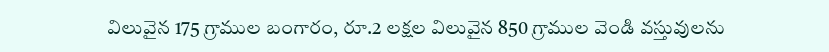విలువైన 175 గ్రాముల బంగారం, రూ.2 లక్షల విలువైన 850 గ్రాముల వెండి వస్తువులను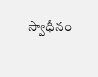స్వాధీనం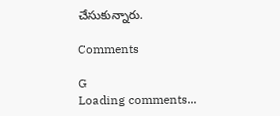చేసుకున్నారు.

Comments

G
Loading comments...